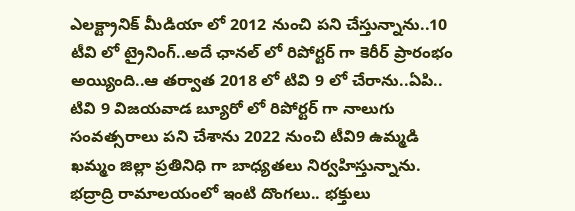ఎలక్ట్రానిక్ మీడియా లో 2012 నుంచి పని చేస్తున్నాను..10 టీవి లో ట్రైనింగ్..అదే ఛానల్ లో రిపోర్టర్ గా కెరీర్ ప్రారంభం అయ్యింది..ఆ తర్వాత 2018 లో టివి 9 లో చేరాను..ఏపి.. టివి 9 విజయవాడ బ్యూరో లో రిపోర్టర్ గా నాలుగు సంవత్సరాలు పని చేశాను 2022 నుంచి టీవి9 ఉమ్మడి ఖమ్మం జిల్లా ప్రతినిధి గా బాధ్యతలు నిర్వహిస్తున్నాను.
భద్రాద్రి రామాలయంలో ఇంటి దొంగలు.. భక్తులు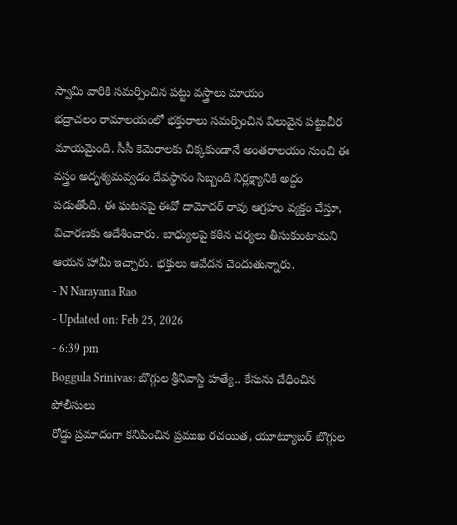స్వామి వారికి సమర్పించిన పట్టు వస్త్రాలు మాయం
భద్రాచలం రామాలయంలో భక్తురాలు సమర్పించిన విలువైన పట్టుచీర మాయమైంది. సీసీ కెమెరాలకు చిక్కకుండానే అంతరాలయం నుంచి ఈ వస్త్రం అదృశ్యమవ్వడం దేవస్థానం సిబ్బంది నిర్లక్ష్యానికి అద్దం పడుతోంది. ఈ ఘటనపై ఈవో దామోదర్ రావు ఆగ్రహం వ్యక్తం చేస్తూ, విచారణకు ఆదేశించారు. బాధ్యులపై కఠిన చర్యలు తీసుకుంటామని ఆయన హామీ ఇచ్చారు. భక్తులు ఆవేదన చెందుతున్నారు.
- N Narayana Rao
- Updated on: Feb 25, 2026
- 6:39 pm
Boggula Srinivas: బొగ్గుల శ్రీనివాస్ది హత్యే.. కేసును చేధించిన పోలీసులు
రోడ్డు ప్రమాదంగా కనిపించిన ప్రముఖ రచయిత, యూట్యూబర్ బొగ్గుల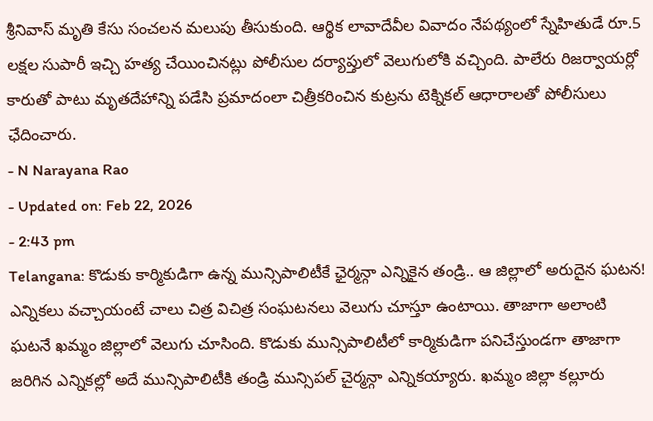శ్రీనివాస్ మృతి కేసు సంచలన మలుపు తీసుకుంది. ఆర్థిక లావాదేవీల వివాదం నేపథ్యంలో స్నేహితుడే రూ.5 లక్షల సుపారీ ఇచ్చి హత్య చేయించినట్లు పోలీసుల దర్యాప్తులో వెలుగులోకి వచ్చింది. పాలేరు రిజర్వాయర్లో కారుతో పాటు మృతదేహాన్ని పడేసి ప్రమాదంలా చిత్రీకరించిన కుట్రను టెక్నికల్ ఆధారాలతో పోలీసులు ఛేదించారు.
- N Narayana Rao
- Updated on: Feb 22, 2026
- 2:43 pm
Telangana: కొడుకు కార్మికుడిగా ఉన్న మున్సిపాలిటీకే ఛైర్మన్గా ఎన్నికైన తండ్రి.. ఆ జిల్లాలో అరుదైన ఘటన!
ఎన్నికలు వచ్చాయంటే చాలు చిత్ర విచిత్ర సంఘటనలు వెలుగు చూస్తూ ఉంటాయి. తాజాగా అలాంటి ఘటనే ఖమ్మం జిల్లాలో వెలుగు చూసింది. కొడుకు మున్సిపాలిటీలో కార్మికుడిగా పనిచేస్తుండగా తాజాగా జరిగిన ఎన్నికల్లో అదే మున్సిపాలిటీకి తండ్రి మున్సిపల్ చైర్మన్గా ఎన్నికయ్యారు. ఖమ్మం జిల్లా కల్లూరు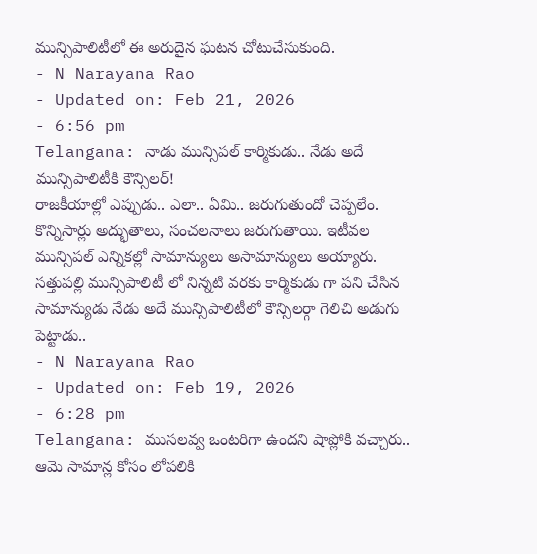మున్సిపాలిటీలో ఈ అరుదైన ఘటన చోటుచేసుకుంది.
- N Narayana Rao
- Updated on: Feb 21, 2026
- 6:56 pm
Telangana: నాడు మున్సిపల్ కార్మికుడు.. నేడు అదే మున్సిపాలిటీకి కౌన్సిలర్!
రాజకీయాల్లో ఎప్పుడు.. ఎలా.. ఏమి.. జరుగుతుందో చెప్పలేం. కొన్నిసార్లు అద్భుతాలు, సంచలనాలు జరుగుతాయి. ఇటీవల మున్సిపల్ ఎన్నికల్లో సామాన్యులు అసామాన్యులు అయ్యారు. సత్తుపల్లి మున్సిపాలిటీ లో నిన్నటి వరకు కార్మికుడు గా పని చేసిన సామాన్యుడు నేడు అదే మున్సిపాలిటీలో కౌన్సిలర్గా గెలిచి అడుగు పెట్టాడు..
- N Narayana Rao
- Updated on: Feb 19, 2026
- 6:28 pm
Telangana: ముసలవ్వ ఒంటరిగా ఉందని షాప్లోకి వచ్చారు.. ఆమె సామాన్ల కోసం లోపలికి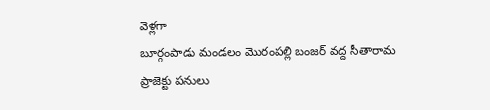వెళ్లగా
బూర్గంపాడు మండలం మొరంపల్లి బంజర్ వద్ద సీతారామ ప్రాజెక్టు పనులు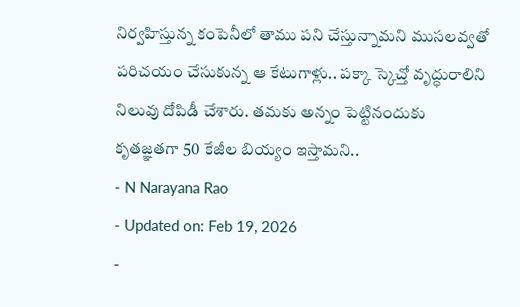నిర్వహిస్తున్న కంపెనీలో తాము పని చేస్తున్నామని ముసలవ్వతో పరిచయం చేసుకున్న ఆ కేటుగాళ్లు.. పక్కా స్కెచ్తో వృద్ధురాలిని నిలువు దోపిడీ చేశారు. తమకు అన్నం పెట్టినందుకు కృతజ్ఞతగా 50 కేజీల బియ్యం ఇస్తామని..
- N Narayana Rao
- Updated on: Feb 19, 2026
-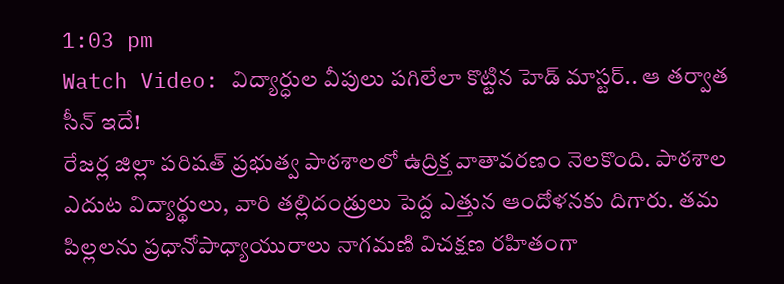1:03 pm
Watch Video: విద్యార్ధుల వీపులు పగిలేలా కొట్టిన హెడ్ మాస్టర్.. ఆ తర్వాత సీన్ ఇదే!
రేజర్ల జిల్లా పరిషత్ ప్రభుత్వ పాఠశాలలో ఉద్రిక్త వాతావరణం నెలకొంది. పాఠశాల ఎదుట విద్యార్థులు, వారి తల్లిదండ్రులు పెద్ద ఎత్తున ఆందోళనకు దిగారు. తమ పిల్లలను ప్రధానోపాధ్యాయురాలు నాగమణి విచక్షణ రహితంగా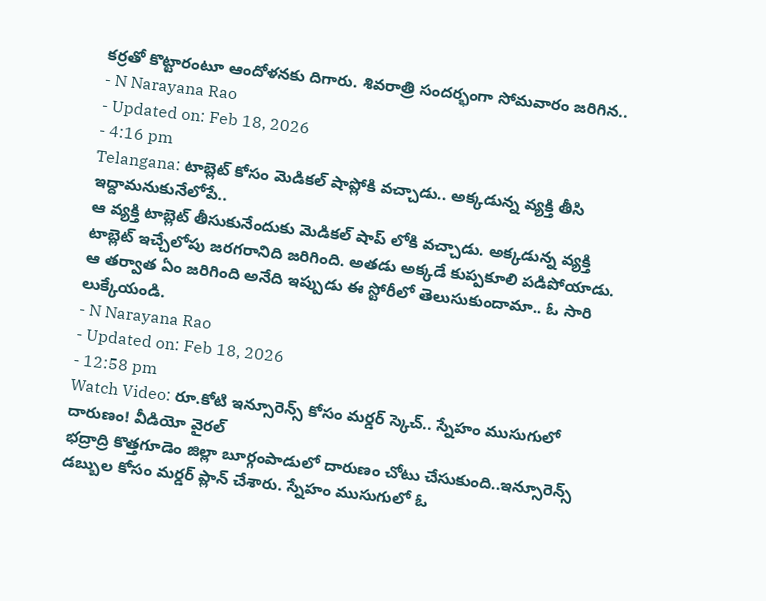కర్రతో కొట్టారంటూ ఆందోళనకు దిగారు. శివరాత్రి సందర్భంగా సోమవారం జరిగిన..
- N Narayana Rao
- Updated on: Feb 18, 2026
- 4:16 pm
Telangana: టాబ్లెట్ కోసం మెడికల్ షాప్లోకి వచ్చాడు.. అక్కడున్న వ్యక్తి తీసి ఇద్దామనుకునేలోపే..
ఆ వ్యక్తి టాబ్లెట్ తీసుకునేందుకు మెడికల్ షాప్ లోకి వచ్చాడు. అక్కడున్న వ్యక్తి టాబ్లెట్ ఇచ్చేలోపు జరగరానిది జరిగింది. అతడు అక్కడే కుప్పకూలి పడిపోయాడు. ఆ తర్వాత ఏం జరిగింది అనేది ఇప్పుడు ఈ స్టోరీలో తెలుసుకుందామా.. ఓ సారి లుక్కేయండి.
- N Narayana Rao
- Updated on: Feb 18, 2026
- 12:58 pm
Watch Video: రూ.కోటి ఇన్సూరెన్స్ కోసం మర్డర్ స్కెచ్.. స్నేహం ముసుగులో దారుణం! వీడియో వైరల్
భద్రాద్రి కొత్తగూడెం జిల్లా బూర్గంపాడులో దారుణం చోటు చేసుకుంది..ఇన్సూరెన్స్ డబ్బుల కోసం మర్డర్ ప్లాన్ చేశారు. స్నేహం ముసుగులో ఓ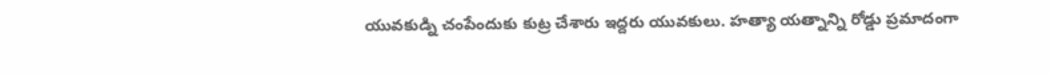యువకుడ్ని చంపేందుకు కుట్ర చేశారు ఇద్దరు యువకులు. హత్యా యత్నాన్ని రోడ్డు ప్రమాదంగా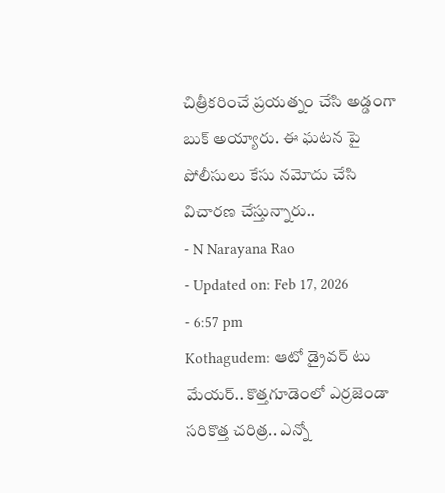చిత్రీకరించే ప్రయత్నం చేసి అడ్డంగా బుక్ అయ్యారు. ఈ ఘటన పై పోలీసులు కేసు నమోదు చేసి విచారణ చేస్తున్నారు..
- N Narayana Rao
- Updated on: Feb 17, 2026
- 6:57 pm
Kothagudem: ఆటో డ్రైవర్ టు మేయర్.. కొత్తగూడెంలో ఎర్రజెండా సరికొత్త చరిత్ర.. ఎన్నో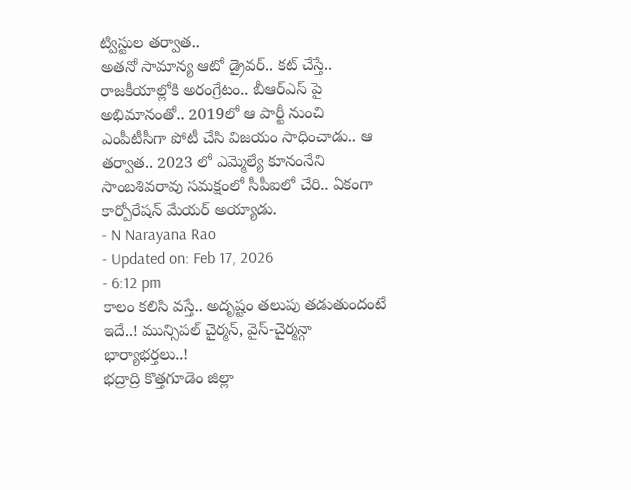ట్విస్టుల తర్వాత..
అతనో సామాన్య ఆటో డ్రైవర్.. కట్ చేస్తే.. రాజకీయాల్లోకి అరంగ్రేటం.. బీఆర్ఎస్ పై అభిమానంతో.. 2019లో ఆ పార్టీ నుంచి ఎంపీటీసీగా పోటీ చేసి విజయం సాధించాడు.. ఆ తర్వాత.. 2023 లో ఎమ్మెల్యే కూనంనేని సాంబశివరావు సమక్షంలో సీపీఐలో చేరి.. ఏకంగా కార్పోరేషన్ మేయర్ అయ్యాడు.
- N Narayana Rao
- Updated on: Feb 17, 2026
- 6:12 pm
కాలం కలిసి వస్తే.. అదృష్టం తలుపు తడుతుందంటే ఇదే..! మున్సిపల్ చైర్మన్, వైస్-చైర్మన్గా భార్యాభర్తలు..!
భద్రాద్రి కొత్తగూడెం జిల్లా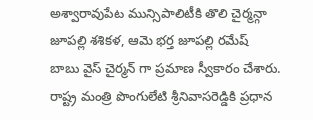అశ్వారావుపేట మున్సిపాలిటీకి తొలి చైర్మన్గా జూపల్లి శశికళ, ఆమె భర్త జూపల్లి రమేష్ బాబు వైస్ చైర్మన్ గా ప్రమాణ స్వీకారం చేశారు. రాష్ట్ర మంత్రి పొంగులేటి శ్రీనివాసరెడ్డికి ప్రధాన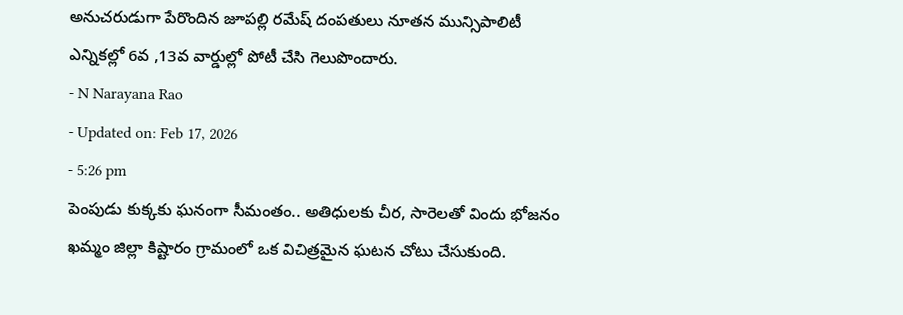అనుచరుడుగా పేరొందిన జూపల్లి రమేష్ దంపతులు నూతన మున్సిపాలిటీ ఎన్నికల్లో 6వ ,13వ వార్డుల్లో పోటీ చేసి గెలుపొందారు.
- N Narayana Rao
- Updated on: Feb 17, 2026
- 5:26 pm
పెంపుడు కుక్కకు ఘనంగా సీమంతం.. అతిధులకు చీర, సారెలతో విందు భోజనం
ఖమ్మం జిల్లా కిష్టారం గ్రామంలో ఒక విచిత్రమైన ఘటన చోటు చేసుకుంది.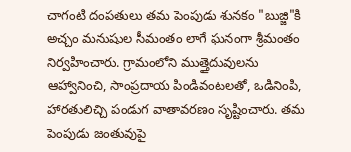చాగంటి దంపతులు తమ పెంపుడు శునకం "బుజ్జి"కి అచ్చం మనుషుల సీమంతం లాగే ఘనంగా శ్రీమంతం నిర్వహించారు. గ్రామంలోని ముత్తైదువులను ఆహ్వానించి, సాంప్రదాయ పిండివంటలతో, ఒడినింపి, హారతులిచ్చి పండుగ వాతావరణం సృష్టించారు. తమ పెంపుడు జంతువుపై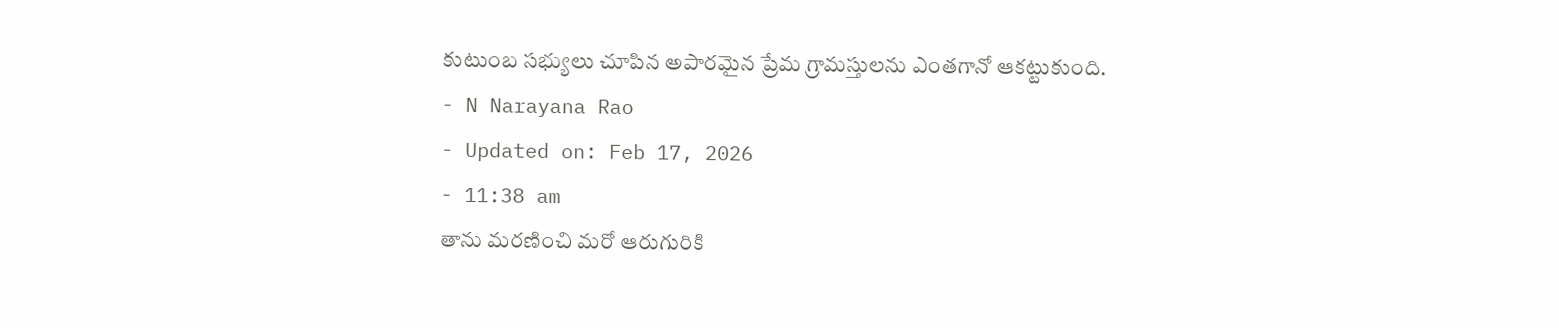కుటుంబ సభ్యులు చూపిన అపారమైన ప్రేమ గ్రామస్తులను ఎంతగానో ఆకట్టుకుంది.
- N Narayana Rao
- Updated on: Feb 17, 2026
- 11:38 am
తాను మరణించి మరో ఆరుగురికి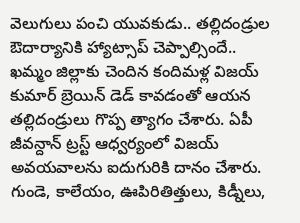వెలుగులు పంచి యువకుడు.. తల్లిదండ్రుల ఔదార్యానికి హ్యాట్సాప్ చెప్పాల్సిందే..
ఖమ్మం జిల్లాకు చెందిన కందిమళ్ల విజయ్ కుమార్ బ్రెయిన్ డెడ్ కావడంతో ఆయన తల్లిదండ్రులు గొప్ప త్యాగం చేశారు. ఏపీ జీవన్దాన్ ట్రస్ట్ ఆధ్వర్యంలో విజయ్ అవయవాలను ఐదుగురికి దానం చేశారు. గుండె, కాలేయం, ఊపిరితిత్తులు, కిడ్నీలు,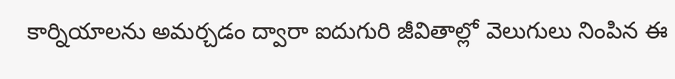కార్నియాలను అమర్చడం ద్వారా ఐదుగురి జీవితాల్లో వెలుగులు నింపిన ఈ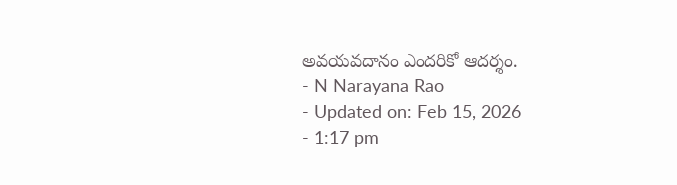అవయవదానం ఎందరికో ఆదర్శం.
- N Narayana Rao
- Updated on: Feb 15, 2026
- 1:17 pm